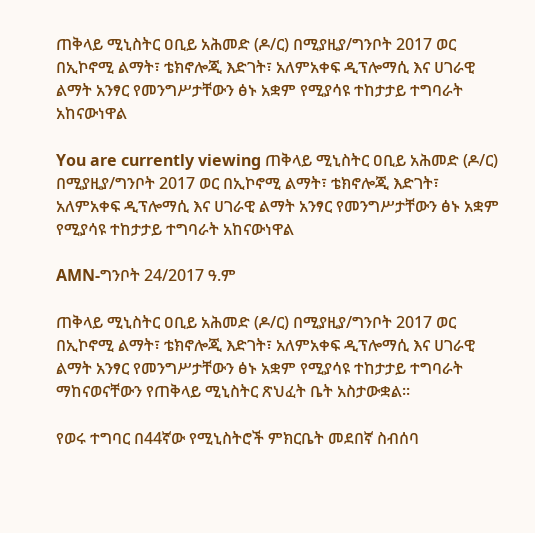ጠቅላይ ሚኒስትር ዐቢይ አሕመድ (ዶ/ር) በሚያዚያ/ግንቦት 2017 ወር በኢኮኖሚ ልማት፣ ቴክኖሎጂ እድገት፣ አለምአቀፍ ዲፕሎማሲ እና ሀገራዊ ልማት አንፃር የመንግሥታቸውን ፅኑ አቋም የሚያሳዩ ተከታታይ ተግባራት አከናውነዋል

You are currently viewing ጠቅላይ ሚኒስትር ዐቢይ አሕመድ (ዶ/ር) በሚያዚያ/ግንቦት 2017 ወር በኢኮኖሚ ልማት፣ ቴክኖሎጂ እድገት፣ አለምአቀፍ ዲፕሎማሲ እና ሀገራዊ ልማት አንፃር የመንግሥታቸውን ፅኑ አቋም የሚያሳዩ ተከታታይ ተግባራት አከናውነዋል

AMN-ግንቦት 24/2017 ዓ.ም

ጠቅላይ ሚኒስትር ዐቢይ አሕመድ (ዶ/ር) በሚያዚያ/ግንቦት 2017 ወር በኢኮኖሚ ልማት፣ ቴክኖሎጂ እድገት፣ አለምአቀፍ ዲፕሎማሲ እና ሀገራዊ ልማት አንፃር የመንግሥታቸውን ፅኑ አቋም የሚያሳዩ ተከታታይ ተግባራት ማከናወናቸውን የጠቅላይ ሚኒስትር ጽህፈት ቤት አስታውቋል፡፡

የወሩ ተግባር በ44ኛው የሚኒስትሮች ምክርቤት መደበኛ ስብሰባ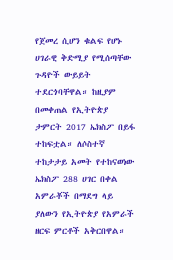የጀመረ ሲሆን ቁልፍ የሆኑ ሀገራዊ ቅድሚያ የሚሰጣቸው ጉዳዮች ውይይት ተደርጎባቸዋል። ከዚያም በመቀጠል የኢትዮጵያ ታምርት 2017 ኤክስፖ በይፋ ተከፍቷል። ለሶስተኛ ተከታታይ አመት የተከናወነው ኤክስፖ 288 ሀገር በቀል አምራቾች በማደግ ላይ ያለውን የኢትዮጵያ የአምራች ዘርፍ ምርቶች አቅርበዋል።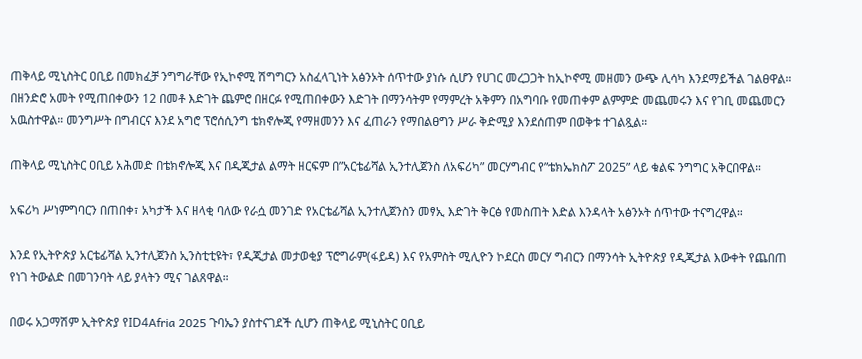ጠቅላይ ሚኒስትር ዐቢይ በመክፈቻ ንግግራቸው የኢኮኖሚ ሽግግርን አስፈላጊነት አፅንኦት ሰጥተው ያነሱ ሲሆን የሀገር መረጋጋት ከኢኮኖሚ መዘመን ውጭ ሊሳካ እንደማይችል ገልፀዋል። በዘንድሮ አመት የሚጠበቀውን 12 በመቶ እድገት ጨምሮ በዘርፉ የሚጠበቀውን እድገት በማንሳትም የማምረት አቅምን በአግባቡ የመጠቀም ልምምድ መጨመሩን እና የገቢ መጨመርን አዉስተዋል። መንግሥት በግብርና እንደ አግሮ ፕሮሰሲንግ ቴክኖሎጂ የማዘመንን እና ፈጠራን የማበልፀግን ሥራ ቅድሚያ እንደሰጠም በወቅቱ ተገልጿል።

ጠቅላይ ሚኒስትር ዐቢይ አሕመድ በቴክኖሎጂ እና በዲጂታል ልማት ዘርፍም በ”አርቴፊሻል ኢንተሊጀንስ ለአፍሪካ” መርሃግብር የ”ቴክኤክስፖ 2025” ላይ ቁልፍ ንግግር አቅርበዋል።

አፍሪካ ሥነምግባርን በጠበቀ፣ አካታች እና ዘላቂ ባለው የራሷ መንገድ የአርቴፊሻል ኢንተሊጀንስን መፃኢ እድገት ቅርፅ የመስጠት እድል እንዳላት አፅንኦት ሰጥተው ተናግረዋል።

እንደ የኢትዮጵያ አርቴፊሻል ኢንተሊጀንስ ኢንስቲቲዩት፣ የዲጂታል መታወቂያ ፕሮግራም(ፋይዳ) እና የአምስት ሚሊዮን ኮደርስ መርሃ ግብርን በማንሳት ኢትዮጵያ የዲጂታል እውቀት የጨበጠ የነገ ትውልድ በመገንባት ላይ ያላትን ሚና ገልጸዋል።

በወሩ አጋማሽም ኢትዮጵያ የID4Afria 2025 ጉባኤን ያስተናገደች ሲሆን ጠቅላይ ሚኒስትር ዐቢይ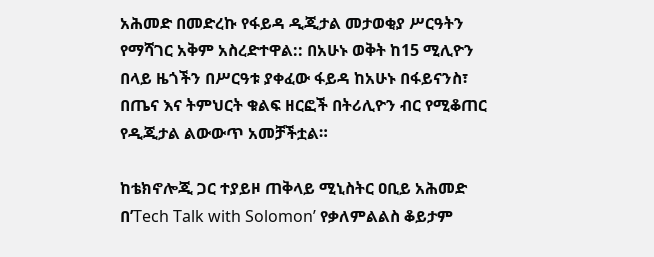አሕመድ በመድረኩ የፋይዳ ዲጂታል መታወቂያ ሥርዓትን የማሻገር አቅም አስረድተዋል:: በአሁኑ ወቅት ከ15 ሚሊዮን በላይ ዜጎችን በሥርዓቱ ያቀፈው ፋይዳ ከአሁኑ በፋይናንስ፣ በጤና እና ትምህርት ቁልፍ ዘርፎች በትሪሊዮን ብር የሚቆጠር የዲጂታል ልውውጥ አመቻችቷል።

ከቴክኖሎጂ ጋር ተያይዞ ጠቅላይ ሚኒስትር ዐቢይ አሕመድ በ’Tech Talk with Solomon’ የቃለምልልስ ቆይታም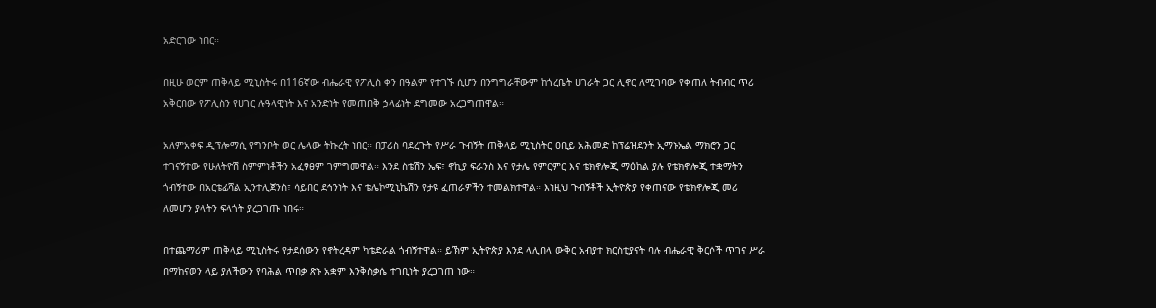አድርገው ነበር።

በዚሁ ወርም ጠቅላይ ሚኒስትሩ በ116ኛው ብሔራዊ የፖሊስ ቀን በዓልም የተገኙ ሲሆን በንግግራቸውም ከጎረቤት ሀገራት ጋር ሊኖር ለሚገባው የቀጠለ ትብብር ጥሪ አቅርበው የፖሊስን የሀገር ሉዓላዊነት እና አንድነት የመጠበቅ ኃላፊነት ደግመው አረጋግጠዋል።

አለምአቀፍ ዲፕሎማሲ የግንቦት ወር ሌላው ትኩረት ነበር። በፓሪስ ባደረጉት የሥራ ጉብኝት ጠቅላይ ሚኒስትር ዐቢይ አሕመድ ከፕሬዝደንት ኢማኑኤል ማክሮን ጋር ተገናኝተው የሁለትዮሽ ስምምነቶችን አፈፃፀም ገምግመዋል። እንደ ስቴሽን ኤፍ፣ ኖኪያ ፍራንስ እና የታሌ የምርምር እና ቴክኖሎጂ ማዕከል ያሉ የቴክኖሎጂ ተቋማትን ጎብኝተው በአርቴፊሻል ኢንተሊጀንስ፣ ሳይበር ደኅንነት እና ቴሌኮሚኒኬሽን የታዩ ፈጠራዎችን ተመልክተዋል። እነዚህ ጉብኝቶች ኢትዮጵያ የቀጠናው የቴክኖሎጂ መሪ ለመሆን ያላትን ፍላጎት ያረጋገጡ ነበሩ።

በተጨማሪም ጠቅላይ ሚኒስትሩ የታደሰውን የኖትረዳም ካቴድራል ጎብኝተዋል። ይኽም ኢትዮጵያ እንደ ላሊበላ ውቅር አብያተ ክርስቲያናት ባሉ ብሔራዊ ቅርሶች ጥገና ሥራ በማከናወን ላይ ያለችውን የባሕል ጥበቃ ጽኑ አቋም እንቅስቃሴ ተገቢነት ያረጋገጠ ነው።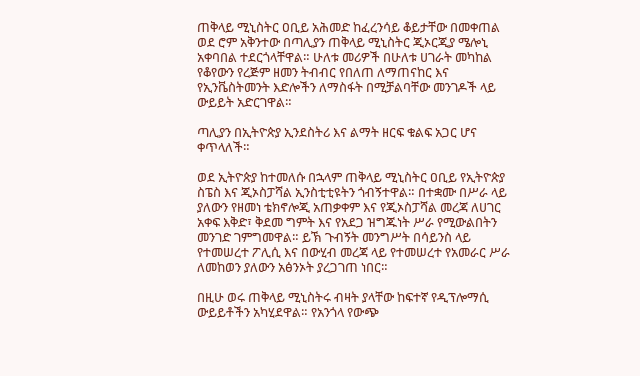ጠቅላይ ሚኒስትር ዐቢይ አሕመድ ከፈረንሳይ ቆይታቸው በመቀጠል ወደ ሮም አቅንተው በጣሊያን ጠቅላይ ሚኒስትር ጂኦርጂያ ሜሎኒ አቀባበል ተደርጎላቸዋል። ሁለቱ መሪዎች በሁለቱ ሀገራት መካከል የቆየውን የረጅም ዘመን ትብብር የበለጠ ለማጠናከር እና የኢንቬስትመንት እድሎችን ለማስፋት በሚቻልባቸው መንገዶች ላይ ውይይት አድርገዋል።

ጣሊያን በኢትዮጵያ ኢንደስትሪ እና ልማት ዘርፍ ቁልፍ አጋር ሆና ቀጥላለች።

ወደ ኢትዮጵያ ከተመለሱ በኋላም ጠቅላይ ሚኒስትር ዐቢይ የኢትዮጵያ ስፔስ እና ጂኦስፓሻል ኢንስቲቲዩትን ጎብኝተዋል። በተቋሙ በሥራ ላይ ያለውን የዘመነ ቴክኖሎጂ አጠቃቀም እና የጂኦስፓሻል መረጃ ለሀገር አቀፍ እቅድ፣ ቅደመ ግምት እና የአደጋ ዝግጁነት ሥራ የሚውልበትን መንገድ ገምግመዋል። ይኽ ጉብኝት መንግሥት በሳይንስ ላይ የተመሠረተ ፖሊሲ እና በውሂብ መረጃ ላይ የተመሠረተ የአመራር ሥራ ለመከወን ያለውን አፅንኦት ያረጋገጠ ነበር።

በዚሁ ወሩ ጠቅላይ ሚኒስትሩ ብዛት ያላቸው ከፍተኛ የዲፕሎማሲ ውይይቶችን አካሂደዋል። የአንጎላ የውጭ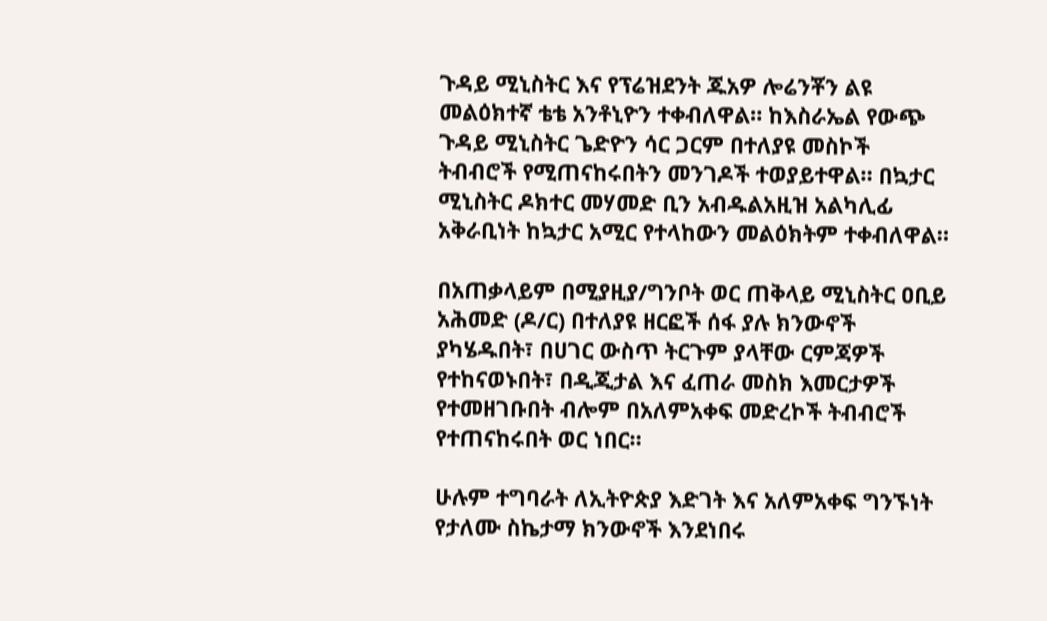ጉዳይ ሚኒስትር እና የፕሬዝደንት ጁአዎ ሎሬንቾን ልዩ መልዕክተኛ ቴቴ አንቶኒዮን ተቀብለዋል። ከእስራኤል የውጭ ጉዳይ ሚኒስትር ጌድዮን ሳር ጋርም በተለያዩ መስኮች ትብብሮች የሚጠናከሩበትን መንገዶች ተወያይተዋል። በኳታር ሚኒስትር ዶክተር መሃመድ ቢን አብዱልአዚዝ አልካሊፊ አቅራቢነት ከኳታር አሚር የተላከውን መልዕክትም ተቀብለዋል።

በአጠቃላይም በሚያዚያ/ግንቦት ወር ጠቅላይ ሚኒስትር ዐቢይ አሕመድ (ዶ/ር) በተለያዩ ዘርፎች ሰፋ ያሉ ክንውኖች ያካሄዱበት፣ በሀገር ውስጥ ትርጉም ያላቸው ርምጃዎች የተከናወኑበት፣ በዲጂታል እና ፈጠራ መስክ እመርታዎች የተመዘገቡበት ብሎም በአለምአቀፍ መድረኮች ትብብሮች የተጠናከሩበት ወር ነበር።

ሁሉም ተግባራት ለኢትዮጵያ እድገት እና አለምአቀፍ ግንኙነት የታለሙ ስኬታማ ክንውኖች እንደነበሩ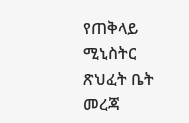የጠቅላይ ሚኒስትር ጽህፈት ቤት መረጃ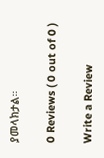ያመላክታል።

0 Reviews ( 0 out of 0 )

Write a Review